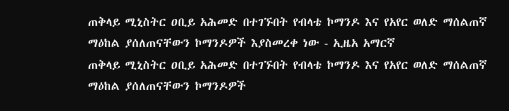ጠቅላይ ሚኒስትር ዐቢይ አሕመድ በተገኙበት የብላቴ ኮማንዶ እና የአየር ወለድ ማሰልጠኛ ማዕከል ያሰለጠናቸውን ኮማንዶዎች እያስመረቀ ነው - ኢዜአ አማርኛ
ጠቅላይ ሚኒስትር ዐቢይ አሕመድ በተገኙበት የብላቴ ኮማንዶ እና የአየር ወለድ ማሰልጠኛ ማዕከል ያሰለጠናቸውን ኮማንዶዎች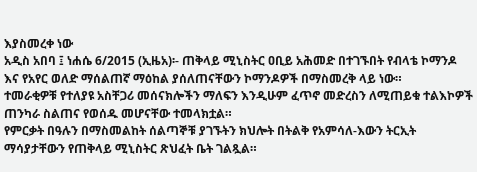እያስመረቀ ነው
አዲስ አበባ ፤ ነሐሴ 6/2015 (ኢዜአ)፡- ጠቅላይ ሚኒስትር ዐቢይ አሕመድ በተገኙበት የብላቴ ኮማንዶ እና የአየር ወለድ ማሰልጠኛ ማዕከል ያሰለጠናቸውን ኮማንዶዎች በማስመረቅ ላይ ነው።
ተመራቂዎቹ የተለያዩ አስቸጋሪ መሰናክሎችን ማለፍን እንዲሁም ፈጥኖ መድረስን ለሚጠይቁ ተልእኮዎች ጠንካራ ስልጠና የወሰዱ መሆናቸው ተመላክቷል።
የምርቃት በዓሉን በማስመልከት ሰልጣኞቹ ያገኙትን ክህሎት በትልቅ የአምሳለ-እውን ትርኢት ማሳያታቸውን የጠቅላይ ሚኒስትር ጽህፈት ቤት ገልጿል።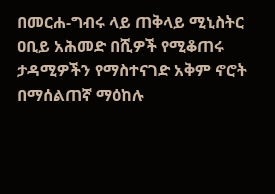በመርሐ-ግብሩ ላይ ጠቅላይ ሚኒስትር ዐቢይ አሕመድ በሺዎች የሚቆጠሩ ታዳሚዎችን የማስተናገድ አቅም ኖሮት በማሰልጠኛ ማዕከሉ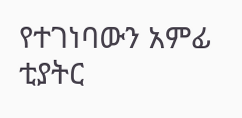የተገነባውን አምፊ ቲያትር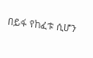በይፋ የከፈቱ ሲሆን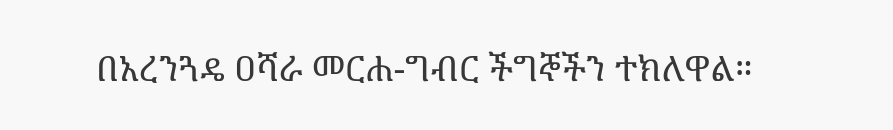በአረንጓዴ ዐሻራ መርሐ-ግብር ችግኞችን ተክለዋል።